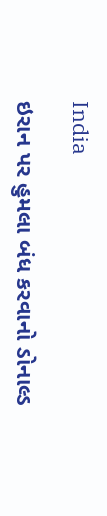India

ઇરાન પર હુમલા બંધ કરવાનો ડોનાલ્ડ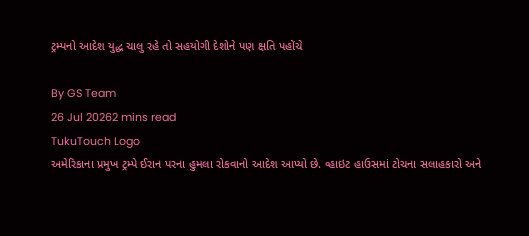ટ્રમ્પનો આદેશ યુદ્ધ ચાલુ રહે તો સહયોગી દેશોને પણ ક્ષતિ પહોંચે

By GS Team
26 Jul 20262 mins read
TukuTouch Logo
અમેરિકાના પ્રમુખ ટ્રમ્પે ઈરાન પરના હુમલા રોકવાનો આદેશ આપ્યો છે. વ્હાઇટ હાઉસમાં ટોચના સલાહકારો અને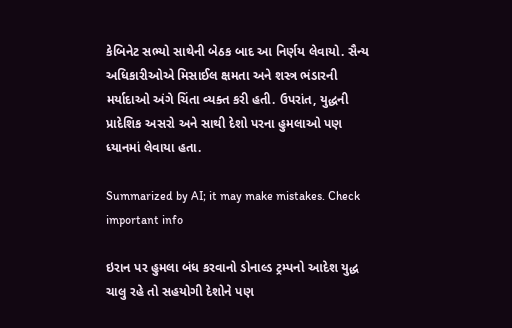કેબિનેટ સભ્યો સાથેની બેઠક બાદ આ નિર્ણય લેવાયો. સૈન્ય અધિકારીઓએ મિસાઈલ ક્ષમતા અને શસ્ત્ર ભંડારની મર્યાદાઓ અંગે ચિંતા વ્યક્ત કરી હતી. ઉપરાંત, યુદ્ધની પ્રાદેશિક અસરો અને સાથી દેશો પરના હુમલાઓ પણ ધ્યાનમાં લેવાયા હતા.

Summarized by AI; it may make mistakes. Check important info

ઇરાન પર હુમલા બંધ કરવાનો ડોનાલ્ડ ટ્રમ્પનો આદેશ યુદ્ધ ચાલુ રહે તો સહયોગી દેશોને પણ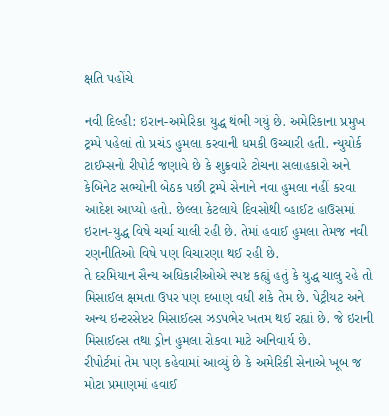ક્ષતિ પહોંચે

નવી દિલ્હી: ઇરાન-અમેરિકા યુદ્ધ થંભી ગયું છે. અમેરિકાના પ્રમુખ ટ્રમ્પે પહેલાં તો પ્રચંડ હુમલા કરવાની ધમકી ઉચ્ચારી હતી. ન્યુયોર્ક ટાઈમ્સનો રીપોર્ટ જણાવે છે કે શુક્રવારે ટોચના સલાહકારો અને કેબિનેટ સભ્યોની બેઠક પછી ટ્રમ્પે સેનાને નવા હુમલા નહીં કરવા આદેશ આપ્યો હતો. છેલ્લા કેટલાયે દિવસોથી વ્હાઈટ હાઉસમાં ઇરાન-યુદ્ધ વિષે ચર્ચા ચાલી રહી છે. તેમાં હવાઈ હુમલા તેમજ નવી રણનીતિઓ વિષે પણ વિચારણા થઈ રહી છે.
તે દરમિયાન સૈન્ય અધિકારીઓએ સ્પષ્ટ કહ્યું હતું કે યુદ્ધ ચાલુ રહે તો મિસાઈલ ક્ષમતા ઉપર પણ દબાણ વધી શકે તેમ છે. પેટ્રીયટ અને અન્ય ઇન્ટરસેપ્ટર મિસાઈલ્સ ઝડપભેર ખતમ થઈ રહ્યાં છે. જે ઇરાની મિસાઈલ્સ તથા ડ્રોન હુમલા રોકવા માટે અનિવાર્ય છે.
રીપોર્ટમાં તેમ પણ કહેવામાં આવ્યું છે કે અમેરિકી સેનાએ ખૂબ જ મોટા પ્રમાણમાં હવાઈ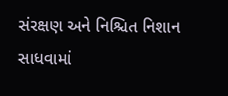સંરક્ષણ અને નિશ્ચિત નિશાન સાધવામાં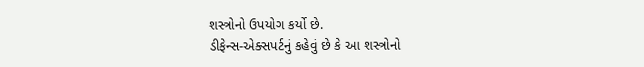શસ્ત્રોનો ઉપયોગ કર્યો છે.
ડીફેન્સ-એક્સપર્ટનું કહેવું છે કે આ શસ્ત્રોનો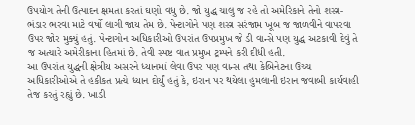ઉપયોગ તેની ઉત્પાદન ક્ષમતા કરતાં ઘણો વધુ છે. જો યુદ્ધ ચાલુ જ રહે તો અમેરિકાને તેનો શસ્ત્ર-ભંડાર ભરવા માટે વર્ષો લાગી જાય તેમ છે. પેન્ટાગોને પણ શસ્ત્ર સરંજામ ખૂબ જ જાળવીને વાપરવા ઉપર જોર મુક્યું હતું. પેન્ટાગોન અધિકારીઓ ઉપરાંત ઉપપ્રમુખ જે ડી વાન્સે પણ યુદ્ધ અટકાવી દેવું તે જ અત્યારે અમેરીકાના હિતમાં છે. તેવી સ્પષ્ટ વાત પ્રમુખ ટ્રમ્પને કરી દીધી હતી.
આ ઉપરાંત યુદ્ધની ક્ષેત્રીય અસરને ધ્યાનમાં લેવા ઉપર પણ વાન્સ તથા કેબિનેટના ઉચ્ચ અધિકારીઓએ તે હકીકત પ્રત્યે ધ્યાન દોર્યું હતું કે, ઇરાન પર થયેલા હુમલાની ઇરાન જવાબી કાર્યવાહી તેજ કરતું રહ્યું છે. ખાડી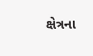ક્ષેત્રના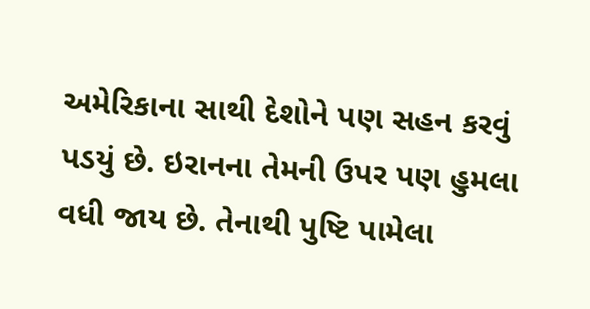અમેરિકાના સાથી દેશોને પણ સહન કરવું પડયું છે. ઇરાનના તેમની ઉપર પણ હુમલા વધી જાય છે. તેનાથી પુષ્ટિ પામેલા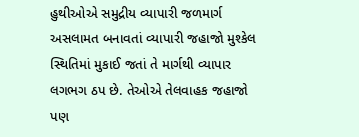હુથીઓએ સમુદ્રીય વ્યાપારી જળમાર્ગ અસલામત બનાવતાં વ્યાપારી જહાજો મુશ્કેલ સ્થિતિમાં મુકાઈ જતાં તે માર્ગથી વ્યાપાર લગભગ ઠપ છે. તેઓએ તેલવાહક જહાજો પણ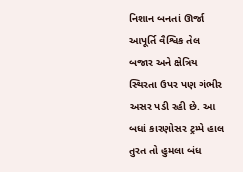નિશાન બનતાં ઊર્જા આપૂર્તિ વૈશ્વિક તેલ બજાર અને ક્ષેત્રિય સ્થિરતા ઉપર પણ ગંભીર અસર પડી રહી છે. આ બધાં કારણોસર ટ્રમ્પે હાલ તુરત તો હુમલા બંધ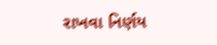રાખવા નિર્ણય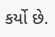કર્યો છે.